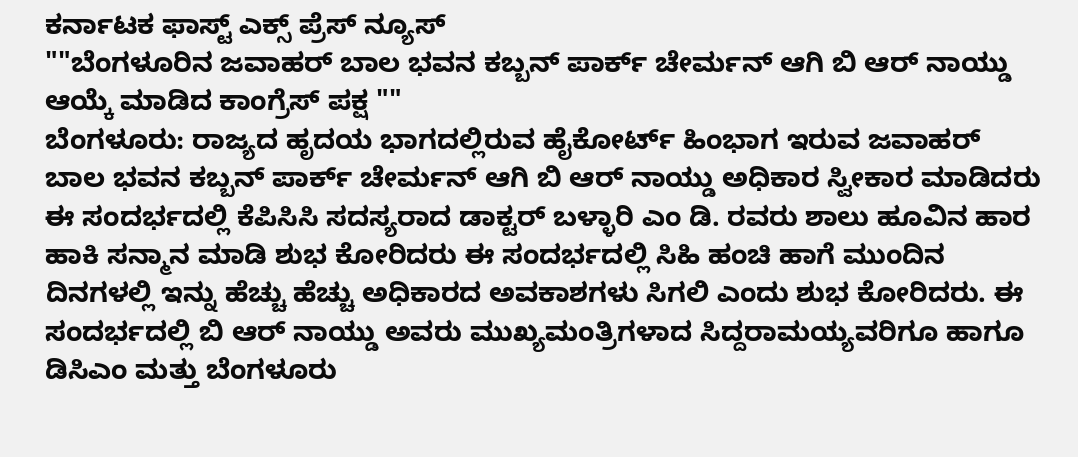ಕರ್ನಾಟಕ ಫಾಸ್ಟ್ ಎಕ್ಸ್ ಪ್ರೆಸ್ ನ್ಯೂಸ್
""ಬೆಂಗಳೂರಿನ ಜವಾಹರ್ ಬಾಲ ಭವನ ಕಬ್ಬನ್ ಪಾರ್ಕ್ ಚೇರ್ಮನ್ ಆಗಿ ಬಿ ಆರ್ ನಾಯ್ಡು ಆಯ್ಕೆ ಮಾಡಿದ ಕಾಂಗ್ರೆಸ್ ಪಕ್ಷ ""
ಬೆಂಗಳೂರು: ರಾಜ್ಯದ ಹೃದಯ ಭಾಗದಲ್ಲಿರುವ ಹೈಕೋರ್ಟ್ ಹಿಂಭಾಗ ಇರುವ ಜವಾಹರ್ ಬಾಲ ಭವನ ಕಬ್ಬನ್ ಪಾರ್ಕ್ ಚೇರ್ಮನ್ ಆಗಿ ಬಿ ಆರ್ ನಾಯ್ಡು ಅಧಿಕಾರ ಸ್ವೀಕಾರ ಮಾಡಿದರು ಈ ಸಂದರ್ಭದಲ್ಲಿ ಕೆಪಿಸಿಸಿ ಸದಸ್ಯರಾದ ಡಾಕ್ಟರ್ ಬಳ್ಳಾರಿ ಎಂ ಡಿ. ರವರು ಶಾಲು ಹೂವಿನ ಹಾರ ಹಾಕಿ ಸನ್ಮಾನ ಮಾಡಿ ಶುಭ ಕೋರಿದರು ಈ ಸಂದರ್ಭದಲ್ಲಿ ಸಿಹಿ ಹಂಚಿ ಹಾಗೆ ಮುಂದಿನ ದಿನಗಳಲ್ಲಿ ಇನ್ನು ಹೆಚ್ಚು ಹೆಚ್ಚು ಅಧಿಕಾರದ ಅವಕಾಶಗಳು ಸಿಗಲಿ ಎಂದು ಶುಭ ಕೋರಿದರು. ಈ ಸಂದರ್ಭದಲ್ಲಿ ಬಿ ಆರ್ ನಾಯ್ಡು ಅವರು ಮುಖ್ಯಮಂತ್ರಿಗಳಾದ ಸಿದ್ದರಾಮಯ್ಯವರಿಗೂ ಹಾಗೂ ಡಿಸಿಎಂ ಮತ್ತು ಬೆಂಗಳೂರು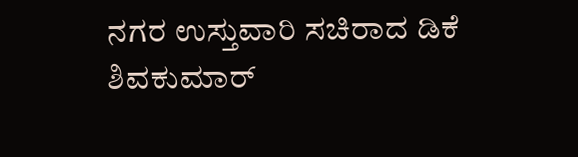ನಗರ ಉಸ್ತುವಾರಿ ಸಚಿರಾದ ಡಿಕೆ ಶಿವಕುಮಾರ್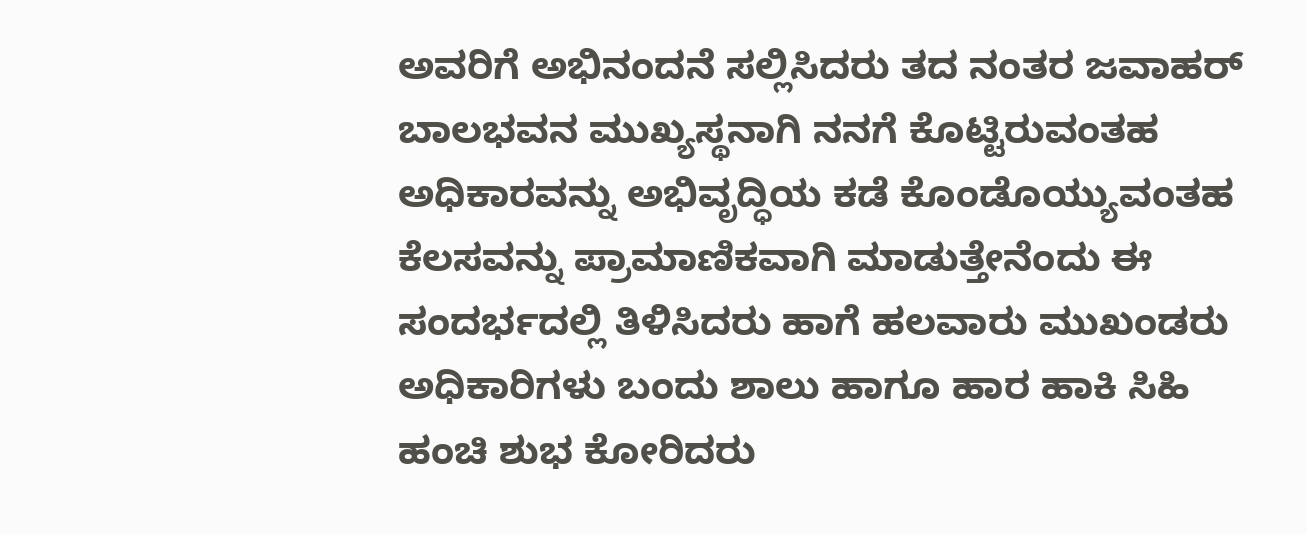ಅವರಿಗೆ ಅಭಿನಂದನೆ ಸಲ್ಲಿಸಿದರು ತದ ನಂತರ ಜವಾಹರ್ ಬಾಲಭವನ ಮುಖ್ಯಸ್ಥನಾಗಿ ನನಗೆ ಕೊಟ್ಟಿರುವಂತಹ ಅಧಿಕಾರವನ್ನು ಅಭಿವೃದ್ಧಿಯ ಕಡೆ ಕೊಂಡೊಯ್ಯುವಂತಹ ಕೆಲಸವನ್ನು ಪ್ರಾಮಾಣಿಕವಾಗಿ ಮಾಡುತ್ತೇನೆಂದು ಈ ಸಂದರ್ಭದಲ್ಲಿ ತಿಳಿಸಿದರು ಹಾಗೆ ಹಲವಾರು ಮುಖಂಡರು ಅಧಿಕಾರಿಗಳು ಬಂದು ಶಾಲು ಹಾಗೂ ಹಾರ ಹಾಕಿ ಸಿಹಿ ಹಂಚಿ ಶುಭ ಕೋರಿದರು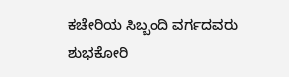ಕಚೇರಿಯ ಸಿಬ್ಬಂದಿ ವರ್ಗದವರು ಶುಭಕೋರಿ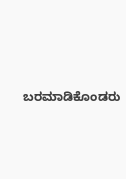ಬರಮಾಡಿಕೊಂಡರು